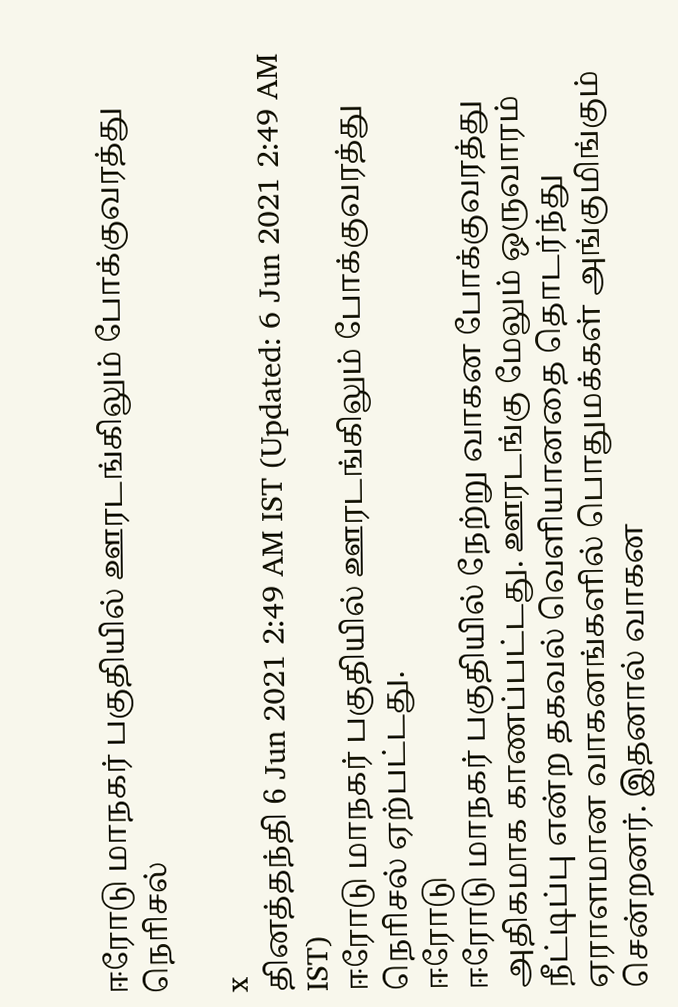ஈரோடு மாநகர் பகுதியில் ஊரடங்கிலும் போக்குவரத்து நொிசல்

x
தினத்தந்தி 6 Jun 2021 2:49 AM IST (Updated: 6 Jun 2021 2:49 AM IST)
ஈரோடு மாநகர் பகுதியில் ஊரடங்கிலும் போக்குவரத்து நொிசல் ஏற்பட்டது.
ஈரோடு
ஈரோடு மாநகர் பகுதியில் நேற்று வாகன போக்குவரத்து அதிகமாக காணப்பட்டது. ஊரடங்கு மேலும் ஒருவாரம் நீட்டிப்பு என்ற தகவல் வெளியானதை தொடர்ந்து ஏராளமான வாகனங்களில் பொதுமக்கள் அங்குமிங்கும் சென்றனர். இதனால் வாகன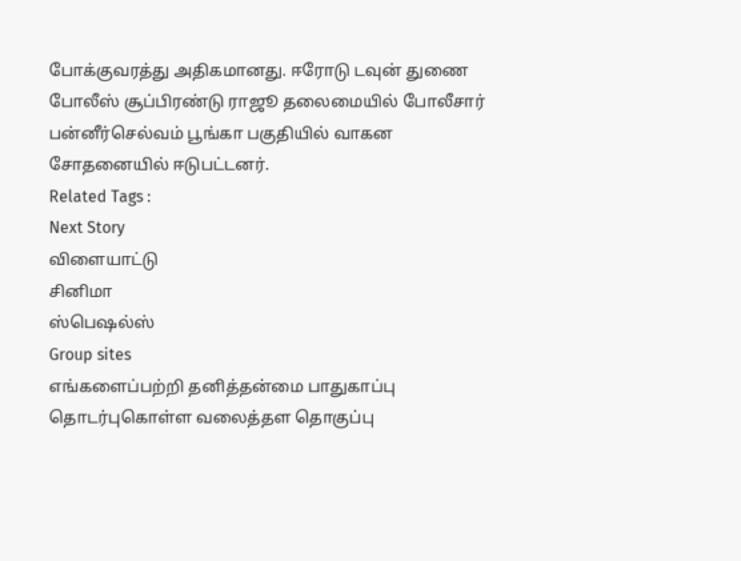போக்குவரத்து அதிகமானது. ஈரோடு டவுன் துணை போலீஸ் சூப்பிரண்டு ராஜூ தலைமையில் போலீசார் பன்னீர்செல்வம் பூங்கா பகுதியில் வாகன சோதனையில் ஈடுபட்டனர்.
Related Tags :
Next Story
விளையாட்டு
சினிமா
ஸ்பெஷல்ஸ்
Group sites
எங்களைப்பற்றி தனித்தன்மை பாதுகாப்பு தொடர்புகொள்ள வலைத்தள தொகுப்பு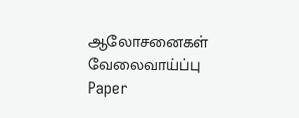ஆலோசனைகள் வேலைவாய்ப்பு
Paper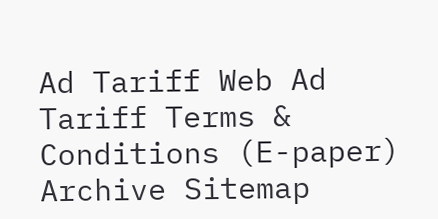Ad Tariff Web Ad Tariff Terms & Conditions (E-paper) Archive Sitemap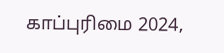காப்புரிமை 2024,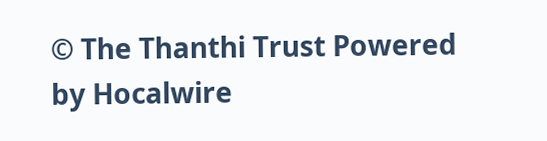© The Thanthi Trust Powered by Hocalwire